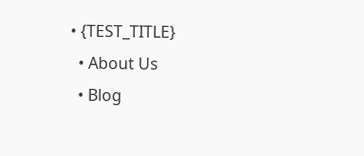• {TEST_TITLE}
  • About Us
  • Blog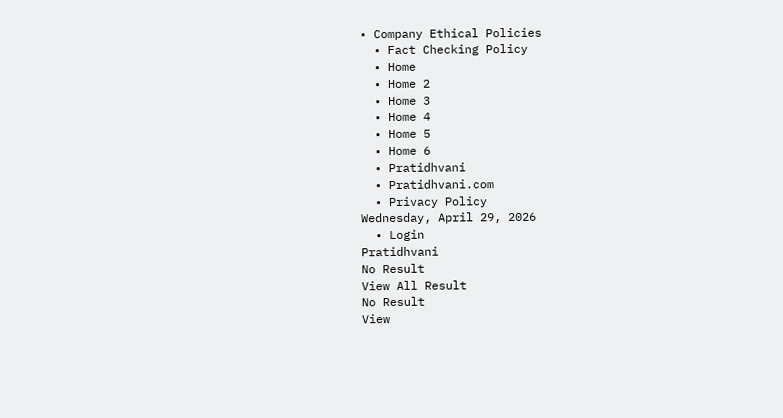• Company Ethical Policies
  • Fact Checking Policy
  • Home
  • Home 2
  • Home 3
  • Home 4
  • Home 5
  • Home 6
  • Pratidhvani
  • Pratidhvani.com
  • Privacy Policy
Wednesday, April 29, 2026
  • Login
Pratidhvani
No Result
View All Result
No Result
View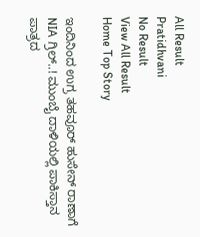All Result
Pratidhvani
No Result
View All Result
Home Top Story

ಇಂದಿನಿಂದ ಉಗ್ರ ತಹವೂರ್ ಹುಸೇನ್ ರಾಣಾಗೆ NIA ಗ್ರಿಲ್..! ಮುಂಬೈ ದಾಳಿಯಲ್ಲಿ ಪಾಕಿಸ್ತಾನ ಪಾತ್ರದ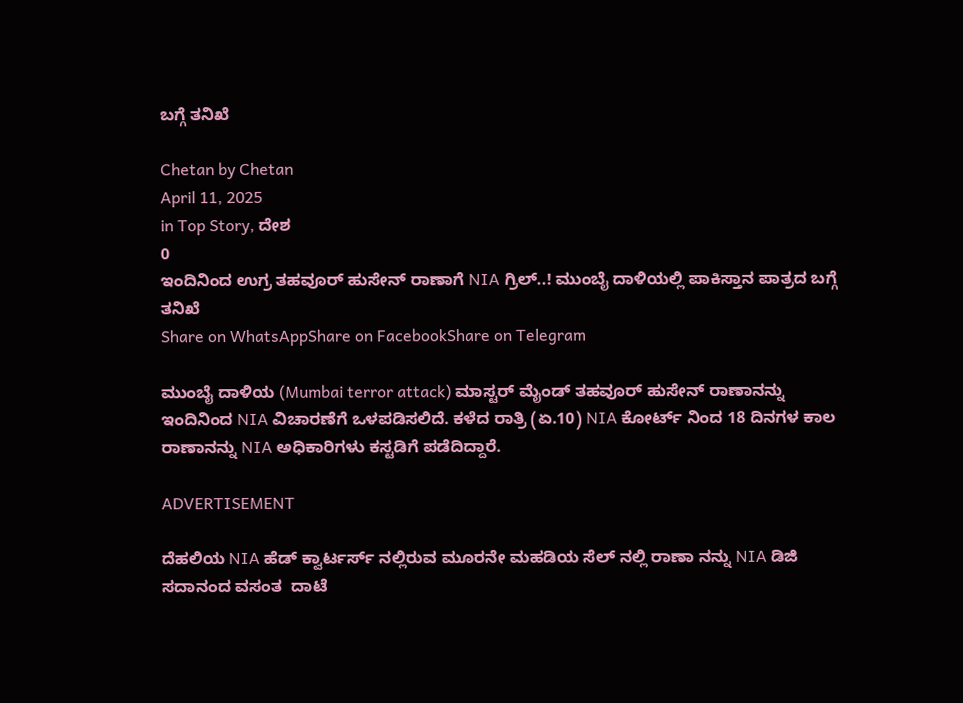ಬಗ್ಗೆ ತನಿಖೆ

Chetan by Chetan
April 11, 2025
in Top Story, ದೇಶ
0
ಇಂದಿನಿಂದ ಉಗ್ರ ತಹವೂರ್ ಹುಸೇನ್ ರಾಣಾಗೆ NIA ಗ್ರಿಲ್..! ಮುಂಬೈ ದಾಳಿಯಲ್ಲಿ ಪಾಕಿಸ್ತಾನ ಪಾತ್ರದ ಬಗ್ಗೆ ತನಿಖೆ
Share on WhatsAppShare on FacebookShare on Telegram

ಮುಂಬೈ ದಾಳಿಯ (Mumbai terror attack) ಮಾಸ್ಟರ್ ಮೈಂಡ್ ತಹವೂರ್ ಹುಸೇನ್ ರಾಣಾನನ್ನು ಇಂದಿನಿಂದ NIA ವಿಚಾರಣೆಗೆ ಒಳಪಡಿಸಲಿದೆ. ಕಳೆದ ರಾತ್ರಿ (ಏ.10) NIA ಕೋರ್ಟ್ ನಿಂದ 18 ದಿನಗಳ ಕಾಲ ರಾಣಾನನ್ನು NIA ಅಧಿಕಾರಿಗಳು ಕಸ್ಟಡಿಗೆ ಪಡೆದಿದ್ದಾರೆ.

ADVERTISEMENT

ದೆಹಲಿಯ NIA ಹೆಡ್ ಕ್ವಾರ್ಟರ್ಸ್ ನಲ್ಲಿರುವ ಮೂರನೇ ಮಹಡಿಯ ಸೆಲ್ ನಲ್ಲಿ ರಾಣಾ ನನ್ನು NIA ಡಿಜಿ ಸದಾನಂದ ವಸಂತ  ದಾಟೆ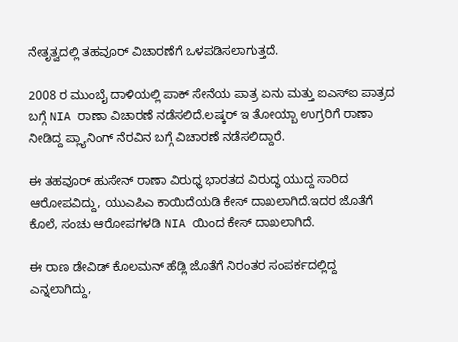ನೇತೃತ್ವದಲ್ಲಿ ತಹವೂರ್ ವಿಚಾರಣೆಗೆ ಒಳಪಡಿಸಲಾಗುತ್ತದೆ.

2008 ರ ಮುಂಬೈ ದಾಳಿಯಲ್ಲಿ ಪಾಕ್ ಸೇನೆಯ ಪಾತ್ರ ಏನು ಮತ್ತು ಐಎಸ್ಐ ಪಾತ್ರದ ಬಗ್ಗೆ NIA ರಾಣಾ ವಿಚಾರಣೆ ನಡೆಸಲಿದೆ.ಲಷ್ಕರ್ ಇ ತೋಯ್ಬಾ ಉಗ್ರರಿಗೆ ರಾಣಾ ನೀಡಿದ್ದ ಪ್ಲ್ಯಾನಿಂಗ್ ನೆರವಿನ ಬಗ್ಗೆ ವಿಚಾರಣೆ ನಡೆಸಲಿದ್ದಾರೆ.

ಈ ತಹವೂರ್ ಹುಸೇನ್ ರಾಣಾ ವಿರುಧ್ಧ ಭಾರತದ ವಿರುದ್ಧ ಯುದ್ದ ಸಾರಿದ ಆರೋಪವಿದ್ದು, ಯುಎಪಿಎ ಕಾಯಿದೆಯಡಿ ಕೇಸ್ ದಾಖಲಾಗಿದೆ.ಇದರ ಜೊತೆಗೆ ಕೊಲೆ, ಸಂಚು ಆರೋಪಗಳಡಿ NIA ಯಿಂದ ಕೇಸ್ ದಾಖಲಾಗಿದೆ.

ಈ ರಾಣ ಡೇವಿಡ್ ಕೊಲಮನ್ ಹೆಡ್ಲಿ ಜೊತೆಗೆ ನಿರಂತರ ಸಂಪರ್ಕದಲ್ಲಿದ್ದ ಎನ್ನಲಾಗಿದ್ದು,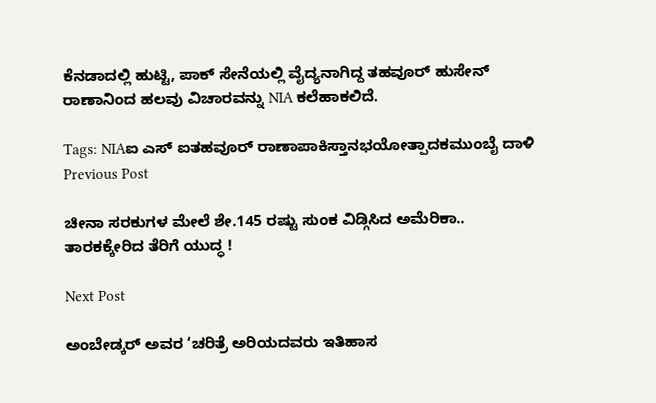ಕೆನಡಾದಲ್ಲಿ ಹುಟ್ಟಿ, ಪಾಕ್ ಸೇನೆಯಲ್ಲಿ ವೈದ್ಯನಾಗಿದ್ದ ತಹವೂರ್ ಹುಸೇನ್ ರಾಣಾನಿಂದ ಹಲವು ವಿಚಾರವನ್ನು NIA ಕಲೆಹಾಕಲಿದೆ.

Tags: NIAಐ ಎಸ್ ಐತಹವೂರ್ ರಾಣಾಪಾಕಿಸ್ತಾನಭಯೋತ್ಪಾದಕಮುಂಬೈ ದಾಳಿ
Previous Post

ಚೀನಾ ಸರಕುಗಳ ಮೇಲೆ ಶೇ.145 ರಷ್ಟು ಸುಂಕ ವಿಡ್ಗಿಸಿದ ಅಮೆರಿಕಾ.. ತಾರಕಕ್ಕೇರಿದ ತೆರಿಗೆ ಯುದ್ಧ !

Next Post

ಅಂಬೇಡ್ಕರ್ ಅವರ ‘ಚರಿತ್ರೆ ಅರಿಯದವರು ಇತಿಹಾಸ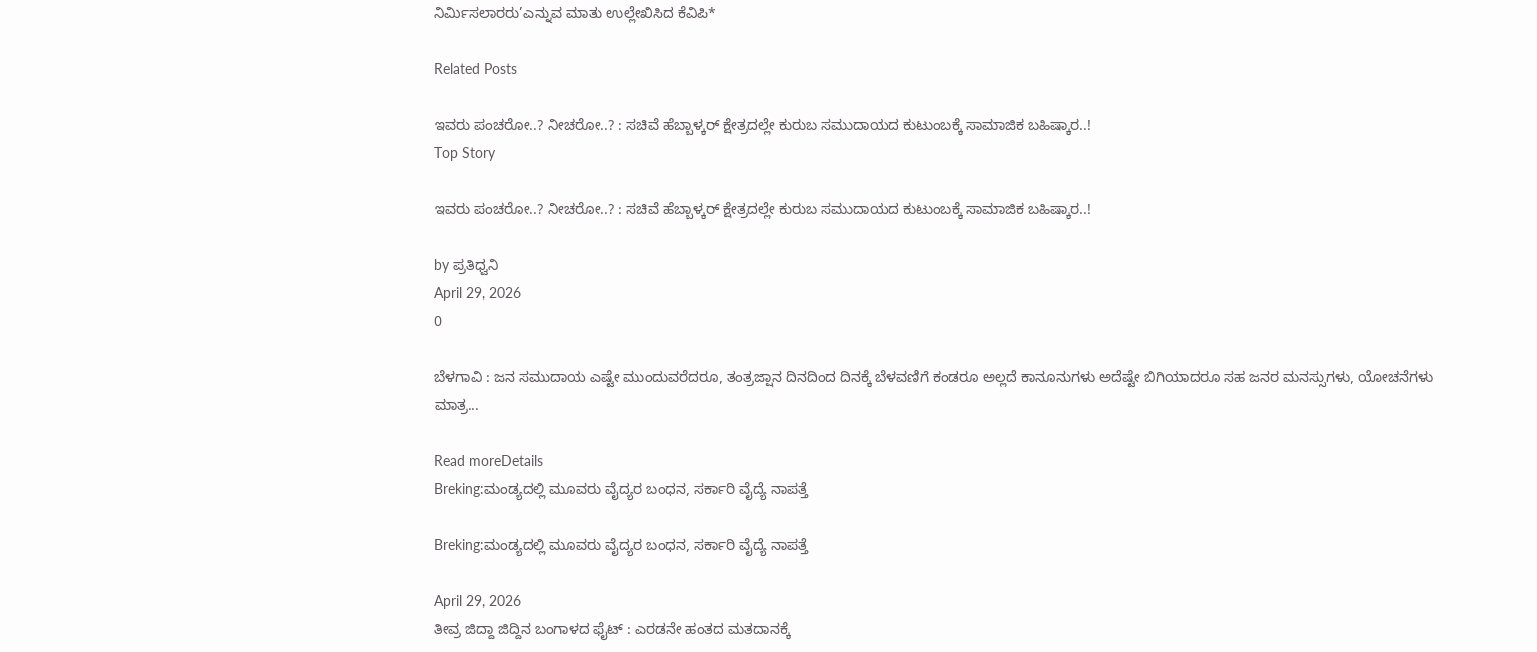ನಿರ್ಮಿಸಲಾರರು’ಎನ್ನುವ ಮಾತು ಉಲ್ಲೇಖಿಸಿದ ಕೆವಿಪಿ*

Related Posts

ಇವರು ಪಂಚರೋ..? ನೀಚರೋ..? : ಸಚಿವೆ ಹೆಬ್ಬಾಳ್ಕರ್‌ ಕ್ಷೇತ್ರದಲ್ಲೇ ಕುರುಬ ಸಮುದಾಯದ ಕುಟುಂಬಕ್ಕೆ ಸಾಮಾಜಿಕ ಬಹಿಷ್ಕಾರ..!
Top Story

ಇವರು ಪಂಚರೋ..? ನೀಚರೋ..? : ಸಚಿವೆ ಹೆಬ್ಬಾಳ್ಕರ್‌ ಕ್ಷೇತ್ರದಲ್ಲೇ ಕುರುಬ ಸಮುದಾಯದ ಕುಟುಂಬಕ್ಕೆ ಸಾಮಾಜಿಕ ಬಹಿಷ್ಕಾರ..!

by ಪ್ರತಿಧ್ವನಿ
April 29, 2026
0

ಬೆಳಗಾವಿ : ಜನ ಸಮುದಾಯ ಎಷ್ಟೇ ಮುಂದುವರೆದರೂ, ತಂತ್ರಜ್ಷಾನ ದಿನದಿಂದ ದಿನಕ್ಕೆ ಬೆಳವಣಿಗೆ ಕಂಡರೂ ಅಲ್ಲದೆ ಕಾನೂನುಗಳು ಅದೆಷ್ಟೇ ಬಿಗಿಯಾದರೂ ಸಹ ಜನರ ಮನಸ್ಸುಗಳು, ಯೋಚನೆಗಳು ಮಾತ್ರ...

Read moreDetails
Breking:ಮಂಡ್ಯದಲ್ಲಿ ಮೂವರು ವೈದ್ಯರ ಬಂಧನ, ಸರ್ಕಾರಿ ವೈದ್ಯೆ ನಾಪತ್ತೆ

Breking:ಮಂಡ್ಯದಲ್ಲಿ ಮೂವರು ವೈದ್ಯರ ಬಂಧನ, ಸರ್ಕಾರಿ ವೈದ್ಯೆ ನಾಪತ್ತೆ

April 29, 2026
ತೀವ್ರ ಜಿದ್ದಾ ಜಿದ್ದಿನ ಬಂಗಾಳದ ಫೈಟ್‌ : ಎರಡನೇ ಹಂತದ ಮತದಾನಕ್ಕೆ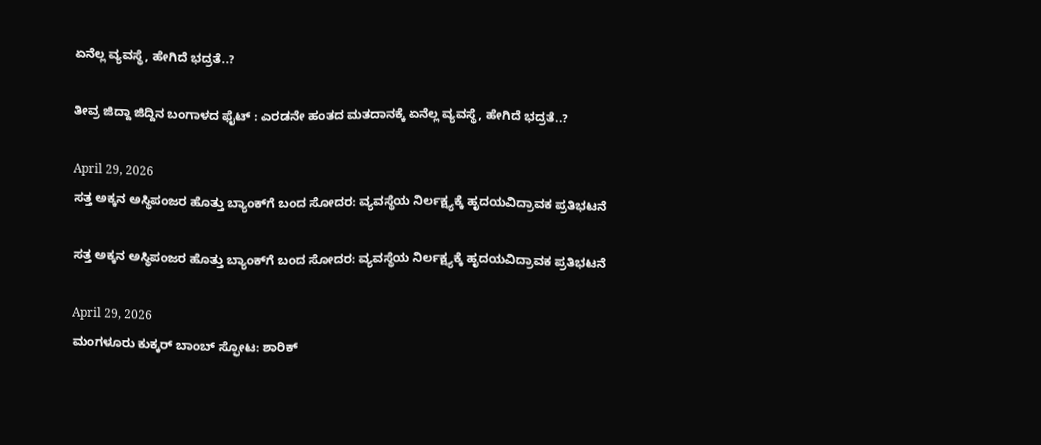ಏನೆಲ್ಲ ವ್ಯವಸ್ಥೆ, ಹೇಗಿದೆ ಭದ್ರತೆ..?

ತೀವ್ರ ಜಿದ್ದಾ ಜಿದ್ದಿನ ಬಂಗಾಳದ ಫೈಟ್‌ : ಎರಡನೇ ಹಂತದ ಮತದಾನಕ್ಕೆ ಏನೆಲ್ಲ ವ್ಯವಸ್ಥೆ, ಹೇಗಿದೆ ಭದ್ರತೆ..?

April 29, 2026
ಸತ್ತ ಅಕ್ಕನ ಅಸ್ಥಿಪಂಜರ ಹೊತ್ತು ಬ್ಯಾಂಕ್‌ಗೆ ಬಂದ ಸೋದರ: ವ್ಯವಸ್ಥೆಯ ನಿರ್ಲಕ್ಷ್ಯಕ್ಕೆ ಹೃದಯವಿದ್ರಾವಕ ಪ್ರತಿಭಟನೆ

ಸತ್ತ ಅಕ್ಕನ ಅಸ್ಥಿಪಂಜರ ಹೊತ್ತು ಬ್ಯಾಂಕ್‌ಗೆ ಬಂದ ಸೋದರ: ವ್ಯವಸ್ಥೆಯ ನಿರ್ಲಕ್ಷ್ಯಕ್ಕೆ ಹೃದಯವಿದ್ರಾವಕ ಪ್ರತಿಭಟನೆ

April 29, 2026
ಮಂಗಳೂರು ಕುಕ್ಕರ್ ಬಾಂಬ್ ಸ್ಫೋಟ: ಶಾರಿಕ್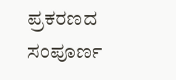ಪ್ರಕರಣದ ಸಂಪೂರ್ಣ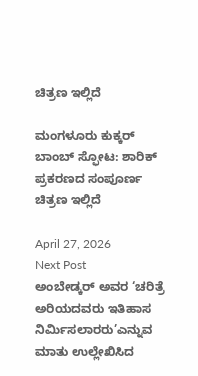ಚಿತ್ರಣ ಇಲ್ಲಿದೆ

ಮಂಗಳೂರು ಕುಕ್ಕರ್ ಬಾಂಬ್ ಸ್ಫೋಟ: ಶಾರಿಕ್ ಪ್ರಕರಣದ ಸಂಪೂರ್ಣ ಚಿತ್ರಣ ಇಲ್ಲಿದೆ

April 27, 2026
Next Post
ಅಂಬೇಡ್ಕರ್ ಅವರ ‘ಚರಿತ್ರೆ ಅರಿಯದವರು ಇತಿಹಾಸ ನಿರ್ಮಿಸಲಾರರು’ಎನ್ನುವ ಮಾತು ಉಲ್ಲೇಖಿಸಿದ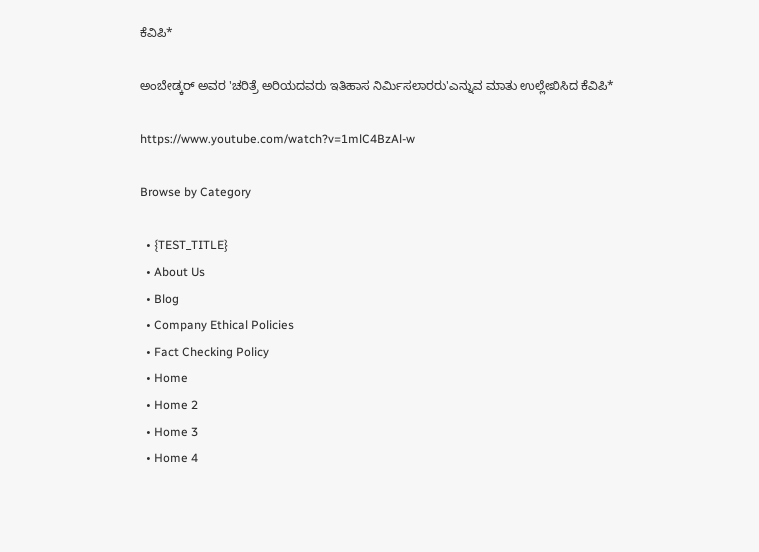ಕೆವಿಪಿ*

ಅಂಬೇಡ್ಕರ್ ಅವರ 'ಚರಿತ್ರೆ ಅರಿಯದವರು ಇತಿಹಾಸ ನಿರ್ಮಿಸಲಾರರು'ಎನ್ನುವ ಮಾತು ಉಲ್ಲೇಖಿಸಿದ ಕೆವಿಪಿ*

https://www.youtube.com/watch?v=1mlC4BzAl-w

Browse by Category

  • {TEST_TITLE}
  • About Us
  • Blog
  • Company Ethical Policies
  • Fact Checking Policy
  • Home
  • Home 2
  • Home 3
  • Home 4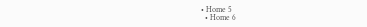• Home 5
  • Home 6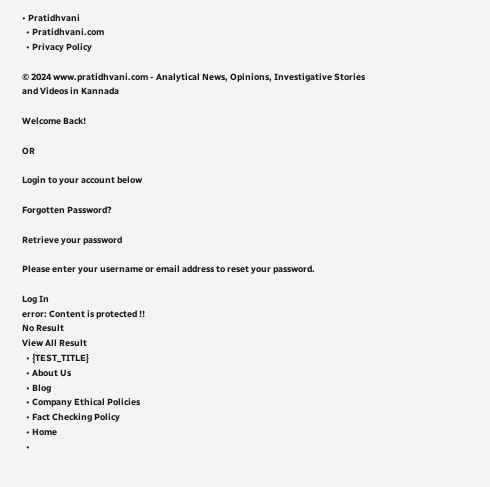• Pratidhvani
  • Pratidhvani.com
  • Privacy Policy

© 2024 www.pratidhvani.com - Analytical News, Opinions, Investigative Stories and Videos in Kannada

Welcome Back!

OR

Login to your account below

Forgotten Password?

Retrieve your password

Please enter your username or email address to reset your password.

Log In
error: Content is protected !!
No Result
View All Result
  • {TEST_TITLE}
  • About Us
  • Blog
  • Company Ethical Policies
  • Fact Checking Policy
  • Home
  •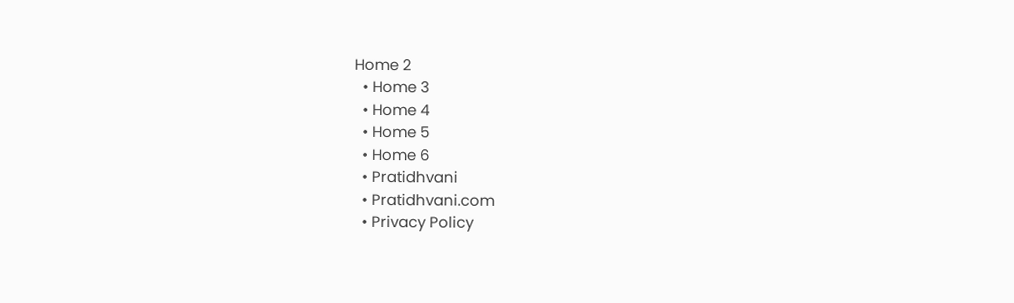Home 2
  • Home 3
  • Home 4
  • Home 5
  • Home 6
  • Pratidhvani
  • Pratidhvani.com
  • Privacy Policy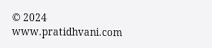© 2024 www.pratidhvani.com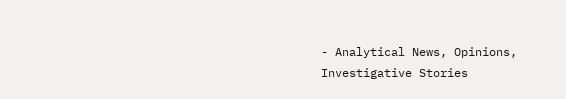- Analytical News, Opinions, Investigative Stories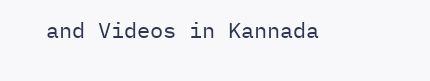and Videos in Kannada